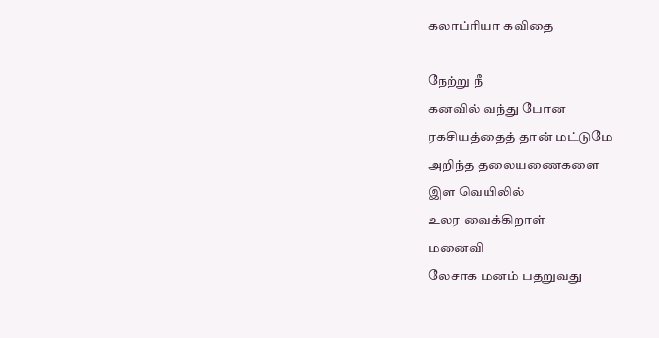கலாப்ரியா கவிதை

நேற்று நீ
கனவில் வந்து போன
ரகசியத்தைத் தான் மட்டுமே
அறிந்த தலையணைகளை
இள வெயிலில்
உலர வைக்கிறாள்
மனைவி
லேசாக மனம் பதறுவது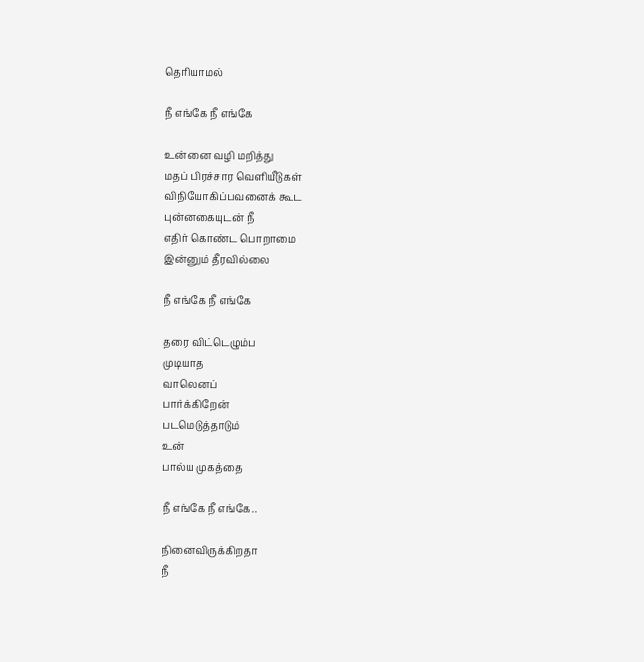தெரியாமல்

நீ எங்கே நீ எங்கே

உன்னை வழி மறித்து
மதப் பிரச்சார வெளியீடுகள்
விநியோகிப்பவனைக் கூட
புன்னகையுடன் நீ
எதிர் கொண்ட பொறாமை
இன்னும் தீரவில்லை

நீ எங்கே நீ எங்கே

தரை விட்டெழும்ப
முடியாத
வாலெனப்
பார்க்கிறேன்
படமெடுத்தாடும்
உன்
பால்ய முகத்தை

நீ எங்கே நீ எங்கே..

நினைவிருக்கிறதா
நீ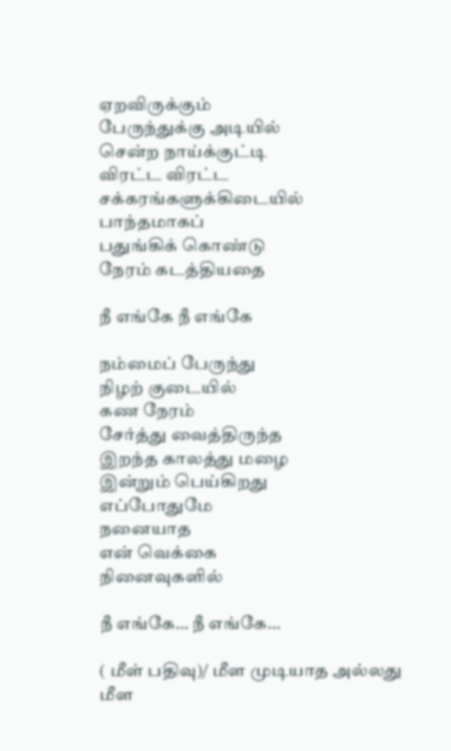ஏறவிருக்கும்
பேருந்துக்கு அடியில்
சென்ற நாய்க்குட்டி
விரட்ட விரட்ட
சக்கரங்களுக்கிடையில்
பாந்தமாகப்
பதுங்கிக் கொண்டு
நேரம் கடத்தியதை

நீ எங்கே நீ எங்கே

நம்மைப் பேருந்து
நிழற் குடையில்
கண நேரம்
சேர்த்து வைத்திருந்த
இறந்த காலத்து மழை
இன்றும் பெய்கிறது
எப்போதுமே
நனையாத
என் வெக்கை
நினைவுகளில்

நீ எங்கே… நீ எங்கே…

( மீள் பதிவு)/ மீள முடியாத அல்லது மீள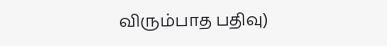விரும்பாத பதிவு)